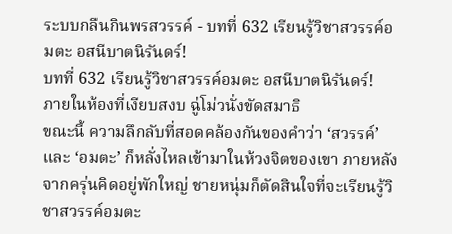ระบบกลืนกินพรสวรรค์ - บทที่ 632 เรียนรู้วิชาสวรรค์อมตะ อสนีบาตนิรันดร์!
บทที่ 632 เรียนรู้วิชาสวรรค์อมตะ อสนีบาตนิรันดร์!
ภายในห้องที่เงียบสงบ ฉู่โม่วนั่งขัดสมาธิ
ขณะนี้ ความลึกลับที่สอดคล้องกันของคำว่า ‘สวรรค์’ และ ‘อมตะ’ ก็หลั่งไหลเข้ามาในห้วงจิตของเขา ภายหลังจากครุ่นคิดอยู่พักใหญ่ ชายหนุ่มก็ตัดสินใจที่จะเรียนรู้วิชาสวรรค์อมตะ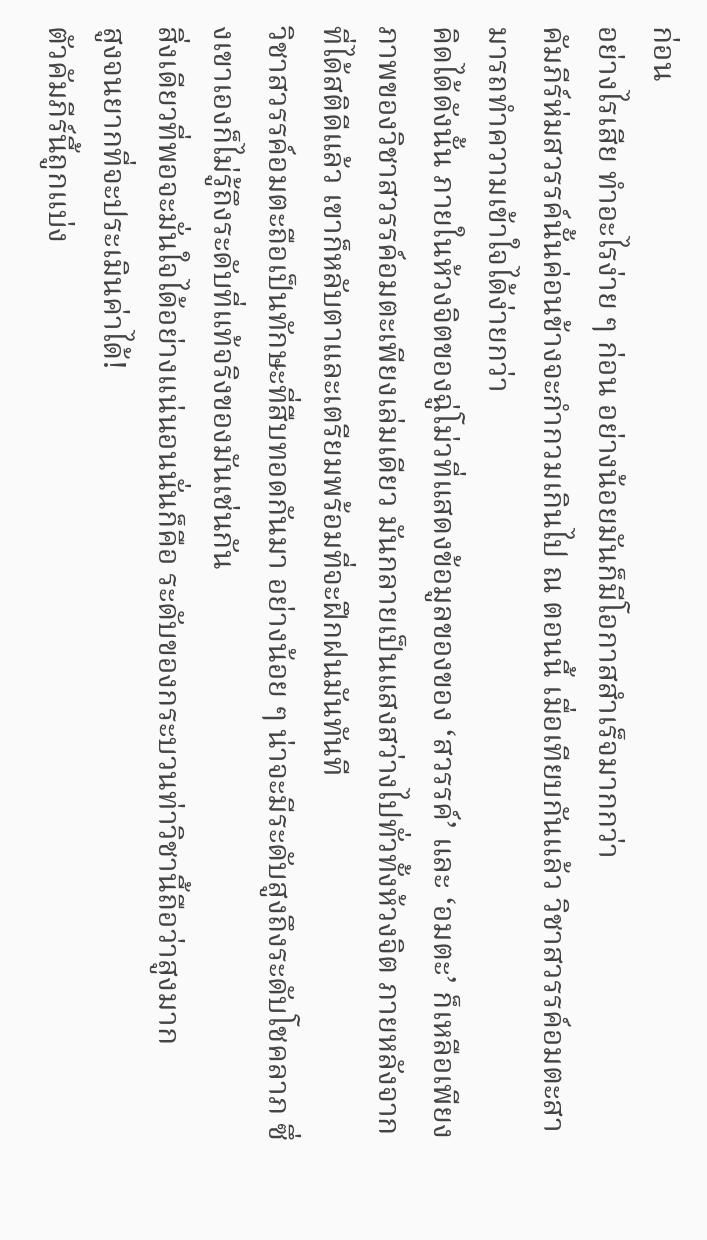ก่อน
อย่างไรเสีย ทำอะไรง่าย ๆ ก่อน อย่างน้อยมันก็มีโอกาสสำเร็จมากกว่า
คัมภีร์ห่มสวรรค์นั้นค่อนข้างจะกำกวมเกินไป ณ ตอนนี้ เมื่อเทียบกันแล้ว วิชาสวรรค์อมตะสามารถทำความเข้าใจได้ง่ายกว่า
คิดได้ดังนั้น ภายในห้วงจิตของฉู่โม่วที่แสดงข้อมูลของของ ‘สวรรค์’ และ ‘อมตะ’ ก็เหลือเพียงภาพของวิชาสวรรค์อมตะเพียงเล่มเดียว มันกลายเป็นแสงสว่างไปทั่วทั้งห้วงจิต ภายหลังจากที่ได้สติดีแล้ว เขาก็หลับตาและเตรียมพร้อมที่จะฝึกฝนมันทันที
วิชาสวรรค์อมตะถือเป็นทักษะที่สืบทอดกันมา อย่างน้อย ๆ น่าจะมีระดับสูงถึงระดับโชคลาภ ซึ่งเขาเองก็ไม่รู้ถึงระดับที่แท้จริงของมันเช่นกัน
สิ่งเดียวที่พอจะมั่นใจได้อย่างแน่นอนนั่นก็คือ ระดับของกระบวนท่าวิชานี้ถือว่าสูงมาก
สูงจนยากที่จะประเมินค่าได้!
ตัวคัมภีร์นี้ถูกแบ่ง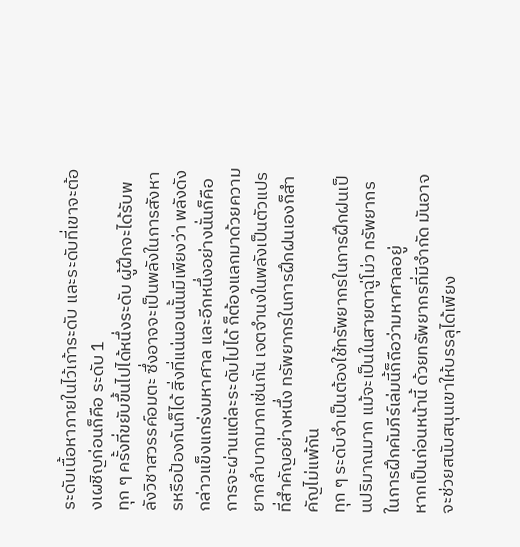ระดับเนื้อหาภายในไว้เก้าระดับ และระดับที่เขาจะต้องเผชิญก่อนก็คือ ระดับ 1
ทุก ๆ ครั้งที่ขยับขึ้นไปได้หนึ่งระดับ ผู้ฝึกจะได้รับพลังวิชาสวรรค์อมตะ ซึ่งอาจจะเป็นพลังในการสังหารหรือป้องกันก็ได้ สิ่งที่แน่นอนนั้นมีเพียงว่า พลังดังกล่าวแข็งแกร่งมหาศาล และอีกหนึ่งอย่างนั่นก็คือ การจะผ่านแต่ละระดับไปได้ ก็ต้องแลกมาด้วยความยากลำบากมากเช่นกัน เจตจำนงในพลังเป็นตัวแปรที่สำคัญอย่างหนึ่ง ทรัพยากรในการฝึกฝนเองก็สำคัญไม่แพ้กัน
ทุก ๆ ระดับจำเป็นต้องใช้ทรัพยากรในการฝึกฝนเป็นปริมาณมาก แม้จะเป็นในสายตาฉู่โม่ว ทรัพยากรในการฝึกคัมภีร์เล่มนี้ก็ถือว่ามหาศาลอยู่
หากเป็นก่อนหน้านี้ ด้วยทรัพยากรที่มีจำกัด มันอาจจะช่วยสนับสนุนเขาให้บรรลุได้เพียง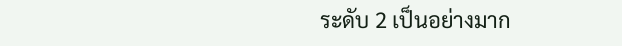ระดับ 2 เป็นอย่างมาก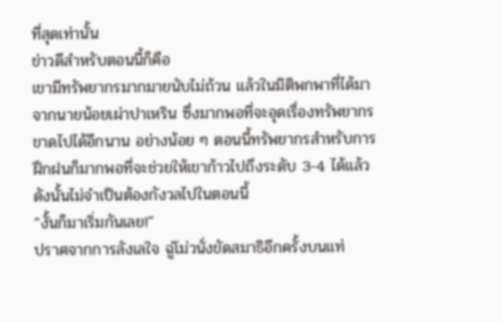ที่สุดเท่านั้น
ข่าวดีสำหรับตอนนี้ก็คือ
เขามีทรัพยากรมากมายนับไม่ถ้วน แล้วในมิติพกพาที่ได้มาจากนายน้อยเผ่าปาเหริน ซึ่งมากพอที่จะอุดเรื่องทรัพยากรขาดไปได้อีกนาน อย่างน้อย ๆ ตอนนี้ทรัพยากรสำหรับการฝึกฝนก็มากพอที่จะช่วยให้เขาก้าวไปถึงระดับ 3-4 ได้แล้ว ดังนั้นไม่จำเป็นต้องกังวลไปในตอนนี้
“งั้นก็มาเริ่มกันเลย!”
ปราศจากการลังเลใจ ฉู่โม่วนั่งขัดสมาธิอีกครั้งบนแท่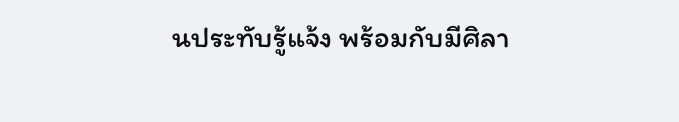นประทับรู้แจ้ง พร้อมกับมีศิลา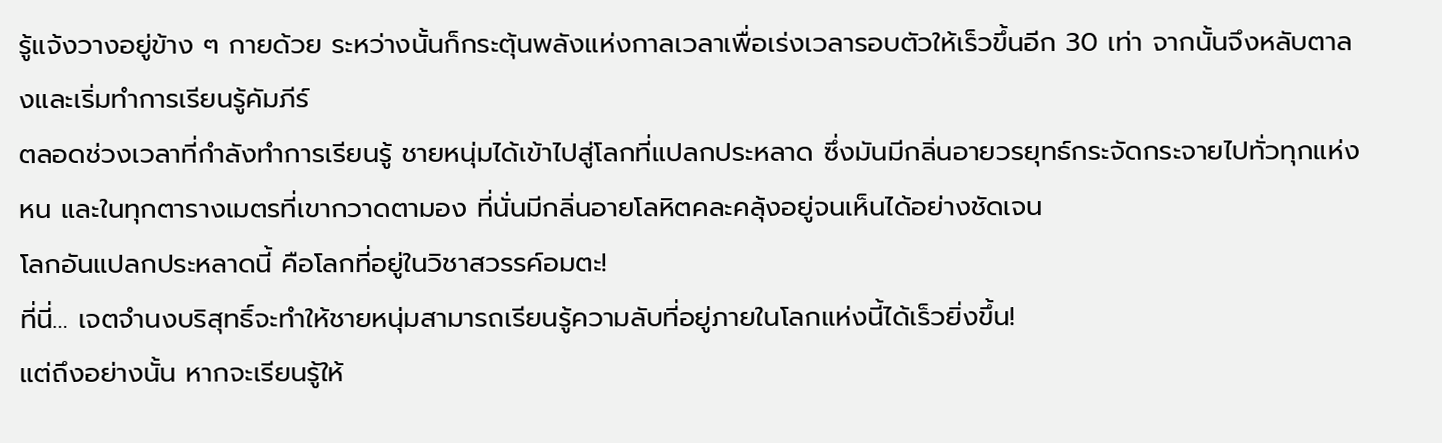รู้แจ้งวางอยู่ข้าง ๆ กายด้วย ระหว่างนั้นก็กระตุ้นพลังแห่งกาลเวลาเพื่อเร่งเวลารอบตัวให้เร็วขึ้นอีก 30 เท่า จากนั้นจึงหลับตาลงและเริ่มทำการเรียนรู้คัมภีร์
ตลอดช่วงเวลาที่กำลังทำการเรียนรู้ ชายหนุ่มได้เข้าไปสู่โลกที่แปลกประหลาด ซึ่งมันมีกลิ่นอายวรยุทธ์กระจัดกระจายไปทั่วทุกแห่งหน และในทุกตารางเมตรที่เขากวาดตามอง ที่นั่นมีกลิ่นอายโลหิตคละคลุ้งอยู่จนเห็นได้อย่างชัดเจน
โลกอันแปลกประหลาดนี้ คือโลกที่อยู่ในวิชาสวรรค์อมตะ!
ที่นี่… เจตจำนงบริสุทธิ์จะทำให้ชายหนุ่มสามารถเรียนรู้ความลับที่อยู่ภายในโลกแห่งนี้ได้เร็วยิ่งขึ้น!
แต่ถึงอย่างนั้น หากจะเรียนรู้ให้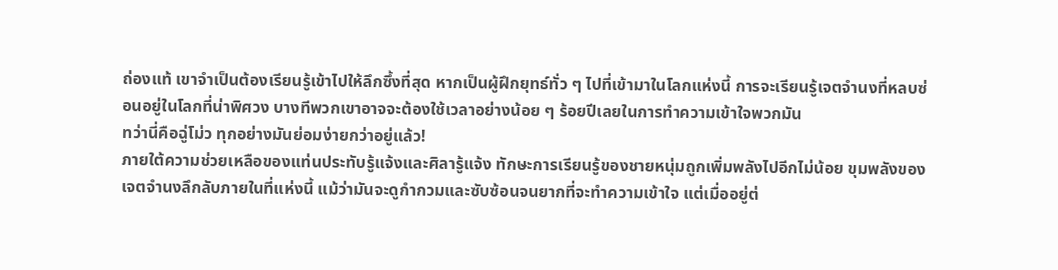ถ่องแท้ เขาจำเป็นต้องเรียนรู้เข้าไปให้ลึกซึ้งที่สุด หากเป็นผู้ฝึกยุทธ์ทั่ว ๆ ไปที่เข้ามาในโลกแห่งนี้ การจะเรียนรู้เจตจำนงที่หลบซ่อนอยู่ในโลกที่น่าพิศวง บางทีพวกเขาอาจจะต้องใช้เวลาอย่างน้อย ๆ ร้อยปีเลยในการทำความเข้าใจพวกมัน
ทว่านี่คือฉู่โม่ว ทุกอย่างมันย่อมง่ายกว่าอยู่แล้ว!
ภายใต้ความช่วยเหลือของแท่นประทับรู้แจ้งและศิลารู้แจ้ง ทักษะการเรียนรู้ของชายหนุ่มถูกเพิ่มพลังไปอีกไม่น้อย ขุมพลังของเจตจำนงลึกลับภายในที่แห่งนี้ แม้ว่ามันจะดูกำกวมและซับซ้อนจนยากที่จะทำความเข้าใจ แต่เมื่ออยู่ต่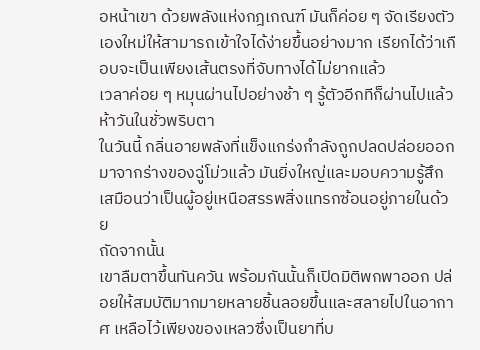อหน้าเขา ด้วยพลังแห่งกฎเกณฑ์ มันก็ค่อย ๆ จัดเรียงตัวเองใหม่ให้สามารถเข้าใจได้ง่ายขึ้นอย่างมาก เรียกได้ว่าเกือบจะเป็นเพียงเส้นตรงที่จับทางได้ไม่ยากแล้ว
เวลาค่อย ๆ หมุนผ่านไปอย่างช้า ๆ รู้ตัวอีกทีก็ผ่านไปแล้วห้าวันในชั่วพริบตา
ในวันนี้ กลิ่นอายพลังที่แข็งแกร่งกำลังถูกปลดปล่อยออกมาจากร่างของฉู่โม่วแล้ว มันยิ่งใหญ่และมอบความรู้สึกเสมือนว่าเป็นผู้อยู่เหนือสรรพสิ่งแทรกซ้อนอยู่ภายในด้วย
ถัดจากนั้น
เขาลืมตาขึ้นทันควัน พร้อมกันนั้นก็เปิดมิติพกพาออก ปล่อยให้สมบัติมากมายหลายชิ้นลอยขึ้นและสลายไปในอากาศ เหลือไว้เพียงของเหลวซึ่งเป็นยาที่บ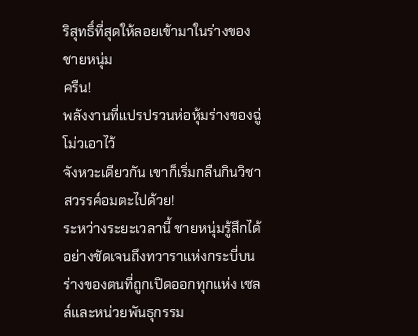ริสุทธิ์ที่สุดให้ลอยเข้ามาในร่างของชายหนุ่ม
ครืน!
พลังงานที่แปรปรวนห่อหุ้มร่างของฉู่โม่วเอาไว้
จังหวะเดียวกัน เขาก็เริ่มกลืนกินวิชาสวรรค์อมตะไปด้วย!
ระหว่างระยะเวลานี้ ชายหนุ่มรู้สึกได้อย่างชัดเจนถึงทวาราแห่งกระบี่บนร่างของตนที่ถูกเปิดออกทุกแห่ง เซลล์และหน่วยพันธุกรรม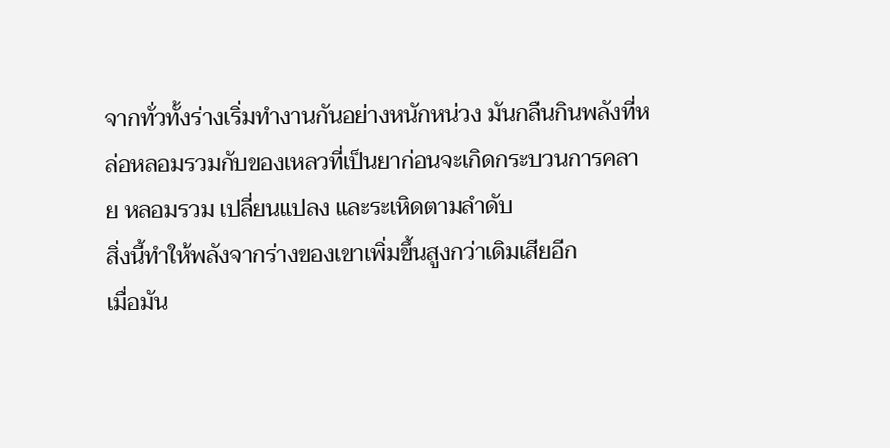จากทั่วทั้งร่างเริ่มทำงานกันอย่างหนักหน่วง มันกลืนกินพลังที่หล่อหลอมรวมกับของเหลวที่เป็นยาก่อนจะเกิดกระบวนการคลาย หลอมรวม เปลี่ยนแปลง และระเหิดตามลำดับ
สิ่งนี้ทำให้พลังจากร่างของเขาเพิ่มขึ้นสูงกว่าเดิมเสียอีก
เมื่อมัน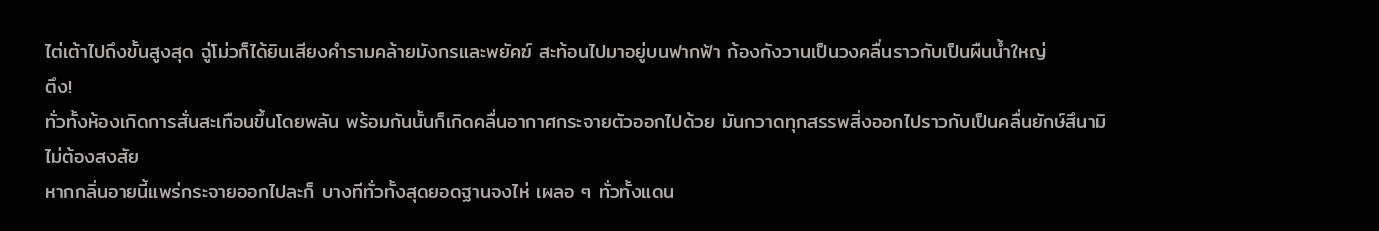ไต่เต้าไปถึงขั้นสูงสุด ฉู่โม่วก็ได้ยินเสียงคำรามคล้ายมังกรและพยัคฆ์ สะท้อนไปมาอยู่บนฟากฟ้า ก้องกังวานเป็นวงคลื่นราวกับเป็นผืนน้ำใหญ่
ตึง!
ทั่วทั้งห้องเกิดการสั่นสะเทือนขึ้นโดยพลัน พร้อมกันนั้นก็เกิดคลื่นอากาศกระจายตัวออกไปด้วย มันกวาดทุกสรรพสิ่งออกไปราวกับเป็นคลื่นยักษ์สึนามิ
ไม่ต้องสงสัย
หากกลิ่นอายนี้แพร่กระจายออกไปละก็ บางทีทั่วทั้งสุดยอดฐานจงไห่ เผลอ ๆ ทั่วทั้งแดน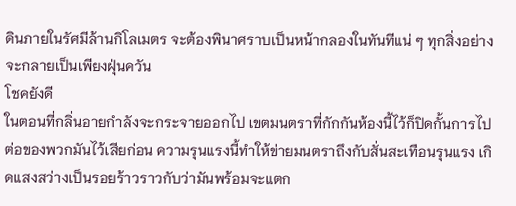ดินภายในรัศมีล้านกิโลเมตร จะต้องพินาศราบเป็นหน้ากลองในทันทีแน่ ๆ ทุกสิ่งอย่างจะกลายเป็นเพียงฝุ่นควัน
โชคยังดี
ในตอนที่กลิ่นอายกำลังจะกระจายออกไป เขตมนตราที่กักกันห้องนี้ไว้ก็ปิดกั้นการไปต่อของพวกมันไว้เสียก่อน ความรุนแรงนี้ทำให้ข่ายมนตราถึงกับสั่นสะเทือนรุนแรง เกิดแสงสว่างเป็นรอยร้าวราวกับว่ามันพร้อมจะแตก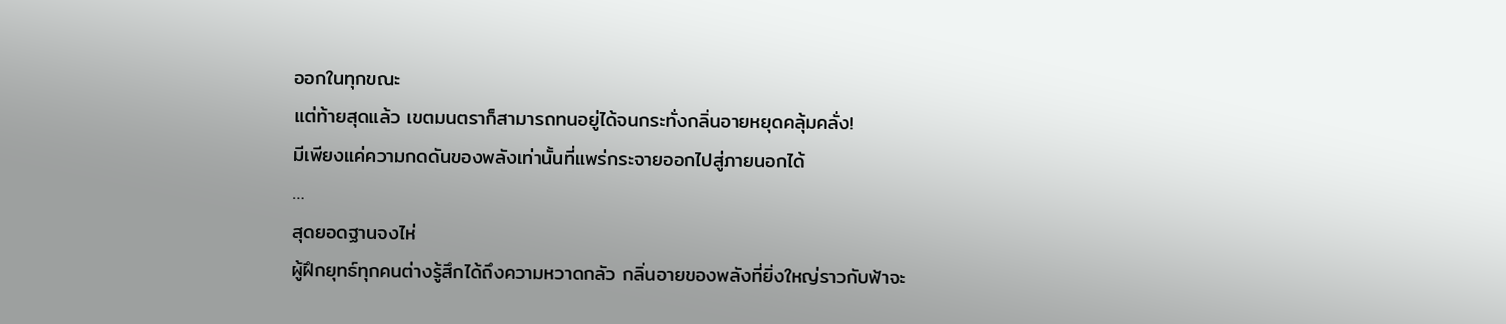ออกในทุกขณะ
แต่ท้ายสุดแล้ว เขตมนตราก็สามารถทนอยู่ได้จนกระทั่งกลิ่นอายหยุดคลุ้มคลั่ง!
มีเพียงแค่ความกดดันของพลังเท่านั้นที่แพร่กระจายออกไปสู่ภายนอกได้
…
สุดยอดฐานจงไห่
ผู้ฝึกยุทธ์ทุกคนต่างรู้สึกได้ถึงความหวาดกลัว กลิ่นอายของพลังที่ยิ่งใหญ่ราวกับฟ้าจะ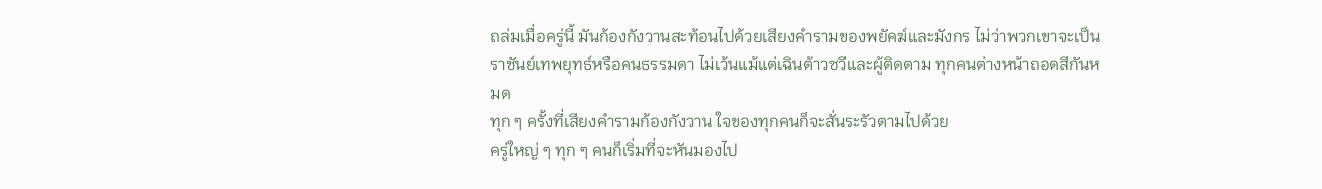ถล่มเมื่อครู่นี้ มันก้องกังวานสะท้อนไปด้วยเสียงคำรามของพยัคฆ์และมังกร ไม่ว่าพวกเขาจะเป็นราชันย์เทพยุทธ์หรือคนธรรมดา ไม่เว้นแม้แต่เฉินต้าวซวีและผู้ติดตาม ทุกคนต่างหน้าถอดสีกันหมด
ทุก ๆ ครั้งที่เสียงคำรามก้องกังวาน ใจของทุกคนก็จะสั่นระรัวตามไปด้วย
ครู่ใหญ่ ๆ ทุก ๆ คนก็เริ่มที่จะหันมองไป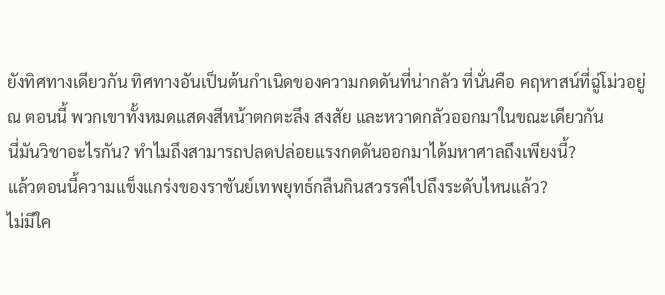ยังทิศทางเดียวกัน ทิศทางอันเป็นต้นกำเนิดของความกดดันที่น่ากลัว ที่นั่นคือ คฤหาสน์ที่ฉู่โม่วอยู่ ณ ตอนนี้ พวกเขาทั้งหมดแสดงสีหน้าตกตะลึง สงสัย และหวาดกลัวออกมาในขณะเดียวกัน
นี่มันวิชาอะไรกัน? ทำไมถึงสามารถปลดปล่อยแรงกดดันออกมาได้มหาศาลถึงเพียงนี้?
แล้วตอนนี้ความแข็งแกร่งของราชันย์เทพยุทธ์กลืนกินสวรรค์ไปถึงระดับไหนแล้ว?
ไม่มีใค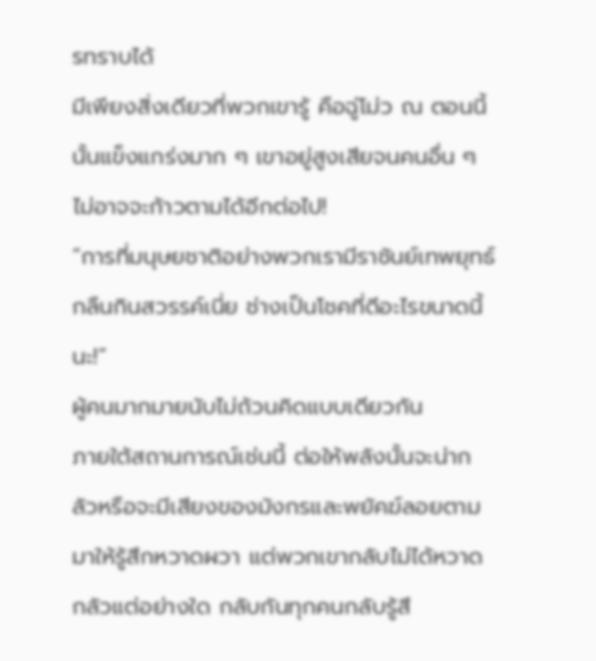รทราบได้
มีเพียงสิ่งเดียวที่พวกเขารู้ คือฉู่โม่ว ณ ตอนนี้นั้นแข็งแกร่งมาก ๆ เขาอยู่สูงเสียจนคนอื่น ๆ ไม่อาจจะก้าวตามได้อีกต่อไป!
“การที่มนุษยชาติอย่างพวกเรามีราชันย์เทพยุทธ์กลืนกินสวรรค์เนี่ย ช่างเป็นโชคที่ดีอะไรขนาดนี้นะ!”
ผู้คนมากมายนับไม่ถ้วนคิดแบบเดียวกัน
ภายใต้สถานการณ์เช่นนี้ ต่อให้พลังนั้นจะน่ากลัวหรือจะมีเสียงของมังกรและพยัคฆ์ลอยตามมาให้รู้สึกหวาดผวา แต่พวกเขากลับไม่ได้หวาดกลัวแต่อย่างใด กลับกันทุกคนกลับรู้สึ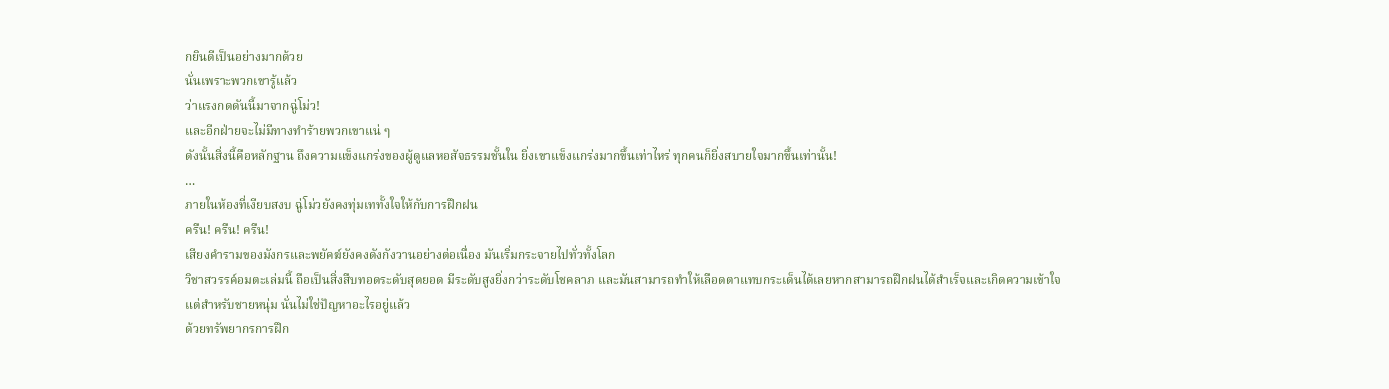กยินดีเป็นอย่างมากด้วย
นั่นเพราะพวกเขารู้แล้ว
ว่าแรงกดดันนี้มาจากฉู่โม่ว!
และอีกฝ่ายจะไม่มีทางทำร้ายพวกเขาแน่ ๆ
ดังนั้นสิ่งนี้คือหลักฐาน ถึงความแข็งแกร่งของผู้ดูแลหอสัจธรรมชั้นใน ยิ่งเขาแข็งแกร่งมากขึ้นเท่าไหร่ ทุกคนก็ยิ่งสบายใจมากขึ้นเท่านั้น!
…
ภายในห้องที่เงียบสงบ ฉู่โม่วยังคงทุ่มเททั้งใจให้กับการฝึกฝน
ครืน! ครืน! ครืน!
เสียงคำรามของมังกรและพยัคฆ์ยังคงดังกังวานอย่างต่อเนื่อง มันเริ่มกระจายไปทั่วทั้งโลก
วิชาสวรรค์อมตะเล่มนี้ ถือเป็นสิ่งสืบทอดระดับสุดยอด มีระดับสูงยิ่งกว่าระดับโชคลาภ และมันสามารถทำให้เลือดตาแทบกระเด็นได้เลยหากสามารถฝึกฝนได้สำเร็จและเกิดความเข้าใจ
แต่สำหรับชายหนุ่ม นั่นไม่ใช่ปัญหาอะไรอยู่แล้ว
ด้วยทรัพยากรการฝึก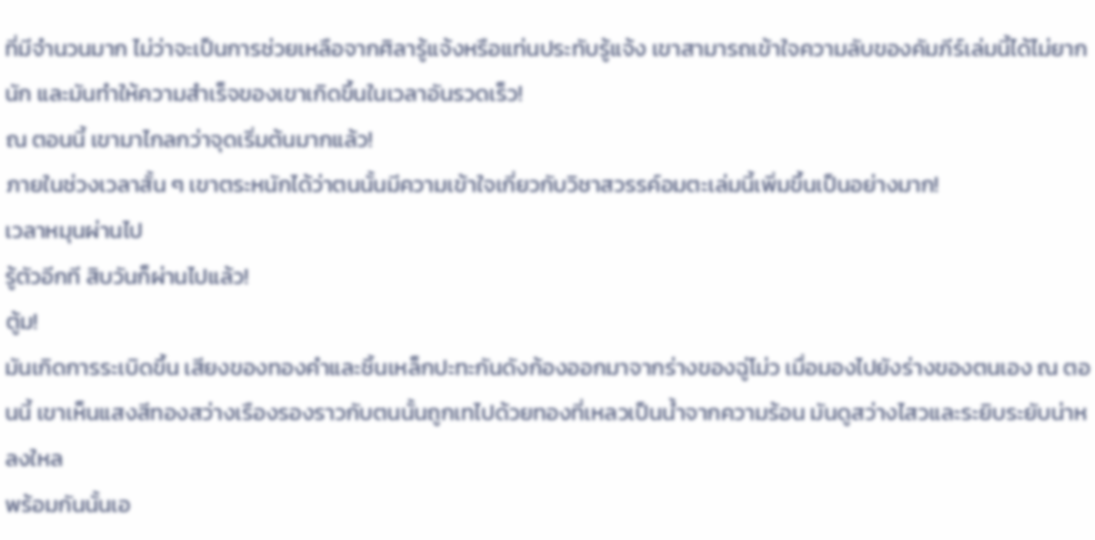ที่มีจำนวนมาก ไม่ว่าจะเป็นการช่วยเหลือจากศิลารู้แจ้งหรือแท่นประทับรู้แจ้ง เขาสามารถเข้าใจความลับของคัมภีร์เล่มนี้ได้ไม่ยากนัก และมันทำให้ความสำเร็จของเขาเกิดขึ้นในเวลาอันรวดเร็ว!
ณ ตอนนี้ เขามาไกลกว่าจุดเริ่มต้นมากแล้ว!
ภายในช่วงเวลาสั้น ๆ เขาตระหนักได้ว่าตนนั้นมีความเข้าใจเกี่ยวกับวิชาสวรรค์อมตะเล่มนี้เพิ่มขึ้นเป็นอย่างมาก!
เวลาหมุนผ่านไป
รู้ตัวอีกที สิบวันก็ผ่านไปแล้ว!
ตู้ม!
มันเกิดการระเบิดขึ้น เสียงของทองคำและชิ้นเหล็กปะทะกันดังก้องออกมาจากร่างของฉู่โม่ว เมื่อมองไปยังร่างของตนเอง ณ ตอนนี้ เขาเห็นแสงสีทองสว่างเรืองรองราวกับตนนั้นถูกเทไปด้วยทองที่เหลวเป็นน้ำจากความร้อน มันดูสว่างไสวและระยิบระยับน่าหลงใหล
พร้อมกันนั้นเอ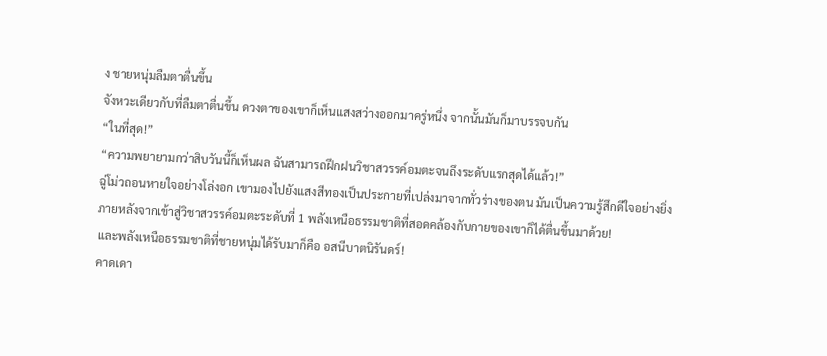ง ชายหนุ่มลืมตาตื่นขึ้น
จังหวะเดียวกับที่ลืมตาตื่นขึ้น ดวงตาของเขาก็เห็นแสงสว่างออกมาครู่หนึ่ง จากนั้นมันก็มาบรรจบกัน
“ในที่สุด!”
“ความพยายามกว่าสิบวันนี้ก็เห็นผล ฉันสามารถฝึกฝนวิชาสวรรค์อมตะจนถึงระดับแรกสุดได้แล้ว!”
ฉู่โม่วถอนหายใจอย่างโล่งอก เขามองไปยังแสงสีทองเป็นประกายที่เปล่งมาจากทั่วร่างของตน มันเป็นความรู้สึกดีใจอย่างยิ่ง
ภายหลังจากเข้าสู่วิชาสวรรค์อมตะระดับที่ 1 พลังเหนือธรรมชาติที่สอดคล้องกับกายของเขาก็ได้ตื่นขึ้นมาด้วย!
และพลังเหนือธรรมชาติที่ชายหนุ่มได้รับมาก็คือ อสนีบาตนิรันดร์!
คาดเดา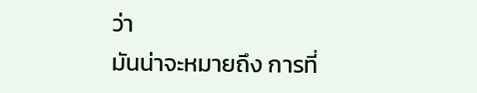ว่า
มันน่าจะหมายถึง การที่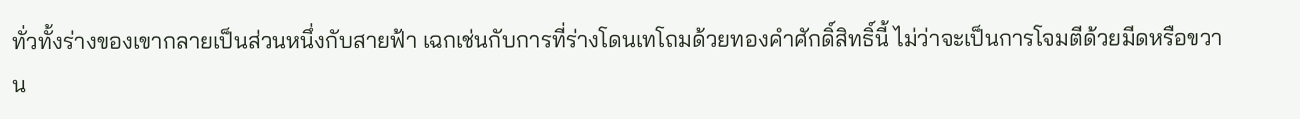ทั่วทั้งร่างของเขากลายเป็นส่วนหนึ่งกับสายฟ้า เฉกเช่นกับการที่ร่างโดนเทโถมด้วยทองคำศักดิ์สิทธิ์นี้ ไม่ว่าจะเป็นการโจมตีด้วยมีดหรือขวาน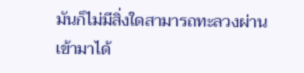มันก็ไม่มีสิ่งใดสามารถทะลวงผ่านเข้ามาได้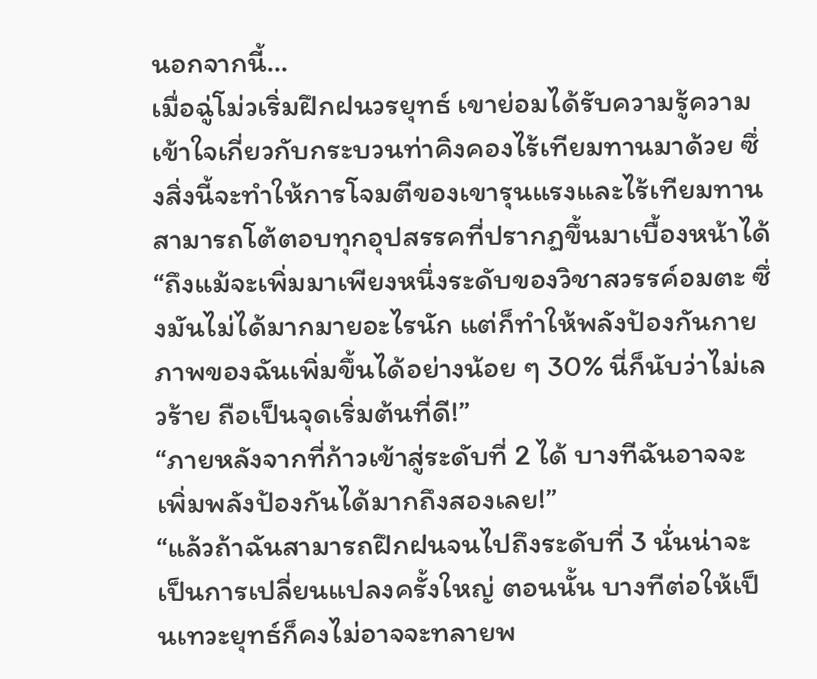นอกจากนี้…
เมื่อฉู่โม่วเริ่มฝึกฝนวรยุทธ์ เขาย่อมได้รับความรู้ความเข้าใจเกี่ยวกับกระบวนท่าคิงคองไร้เทียมทานมาด้วย ซึ่งสิ่งนี้จะทำให้การโจมตีของเขารุนแรงและไร้เทียมทาน สามารถโต้ตอบทุกอุปสรรคที่ปรากฏขึ้นมาเบื้องหน้าได้
“ถึงแม้จะเพิ่มมาเพียงหนึ่งระดับของวิชาสวรรค์อมตะ ซึ่งมันไม่ได้มากมายอะไรนัก แต่ก็ทำให้พลังป้องกันกายภาพของฉันเพิ่มขึ้นได้อย่างน้อย ๆ 30% นี่ก็นับว่าไม่เลวร้าย ถือเป็นจุดเริ่มต้นที่ดี!”
“ภายหลังจากที่ก้าวเข้าสู่ระดับที่ 2 ได้ บางทีฉันอาจจะเพิ่มพลังป้องกันได้มากถึงสองเลย!”
“แล้วถ้าฉันสามารถฝึกฝนจนไปถึงระดับที่ 3 นั่นน่าจะเป็นการเปลี่ยนแปลงครั้งใหญ่ ตอนนั้น บางทีต่อให้เป็นเทวะยุทธ์ก็คงไม่อาจจะทลายพ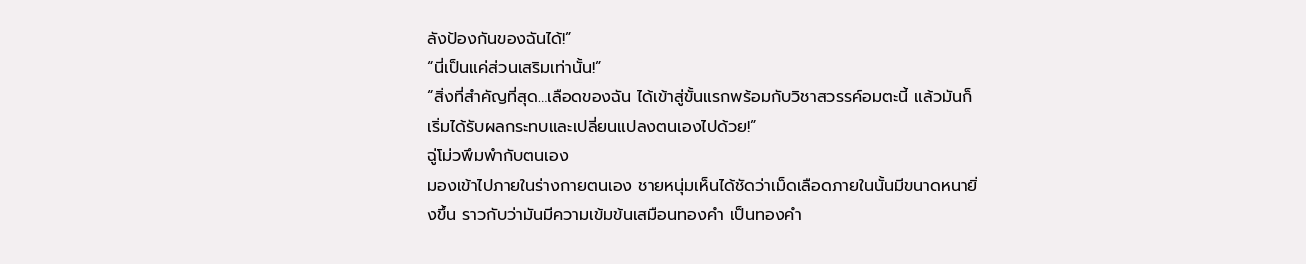ลังป้องกันของฉันได้!”
“นี่เป็นแค่ส่วนเสริมเท่านั้น!”
“สิ่งที่สำคัญที่สุด…เลือดของฉัน ได้เข้าสู่ขั้นแรกพร้อมกับวิชาสวรรค์อมตะนี้ แล้วมันก็เริ่มได้รับผลกระทบและเปลี่ยนแปลงตนเองไปด้วย!”
ฉู่โม่วพึมพำกับตนเอง
มองเข้าไปภายในร่างกายตนเอง ชายหนุ่มเห็นได้ชัดว่าเม็ดเลือดภายในนั้นมีขนาดหนายิ่งขึ้น ราวกับว่ามันมีความเข้มข้นเสมือนทองคำ เป็นทองคำ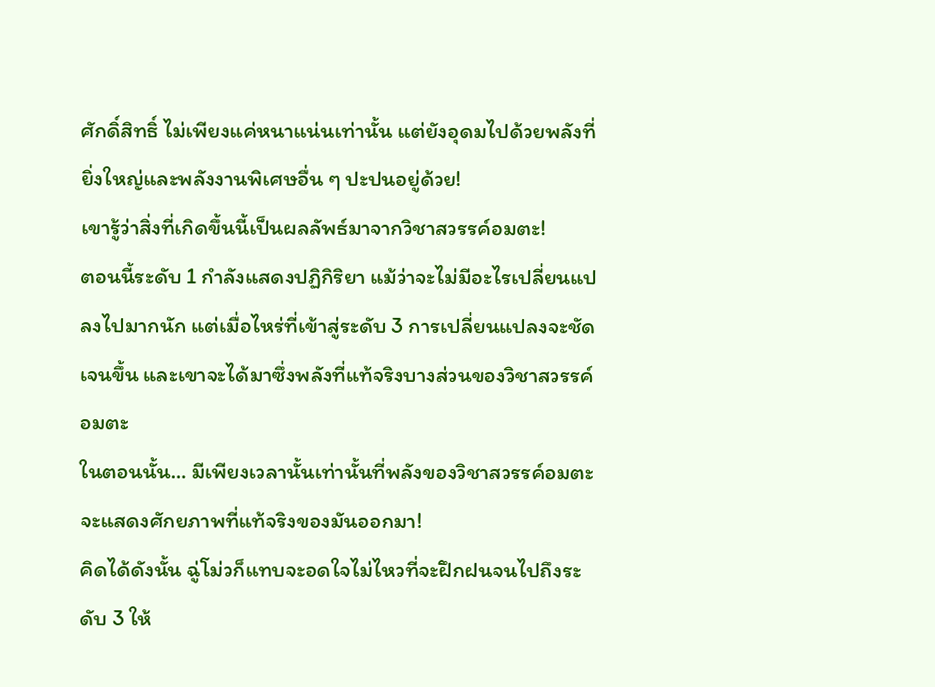ศักดิ์สิทธิ์ ไม่เพียงแค่หนาแน่นเท่านั้น แต่ยังอุดมไปด้วยพลังที่ยิ่งใหญ่และพลังงานพิเศษอื่น ๆ ปะปนอยู่ด้วย!
เขารู้ว่าสิ่งที่เกิดขึ้นนี้เป็นผลลัพธ์มาจากวิชาสวรรค์อมตะ!
ตอนนี้ระดับ 1 กำลังแสดงปฏิกิริยา แม้ว่าจะไม่มีอะไรเปลี่ยนแปลงไปมากนัก แต่เมื่อไหร่ที่เข้าสู่ระดับ 3 การเปลี่ยนแปลงจะชัดเจนขึ้น และเขาจะได้มาซึ่งพลังที่แท้จริงบางส่วนของวิชาสวรรค์อมตะ
ในตอนนั้น… มีเพียงเวลานั้นเท่านั้นที่พลังของวิชาสวรรค์อมตะจะแสดงศักยภาพที่แท้จริงของมันออกมา!
คิดได้ดังนั้น ฉู่โม่วก็แทบจะอดใจไม่ไหวที่จะฝึกฝนจนไปถึงระดับ 3 ให้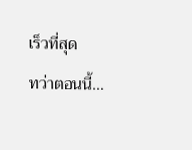เร็วที่สุด
ทว่าตอนนี้…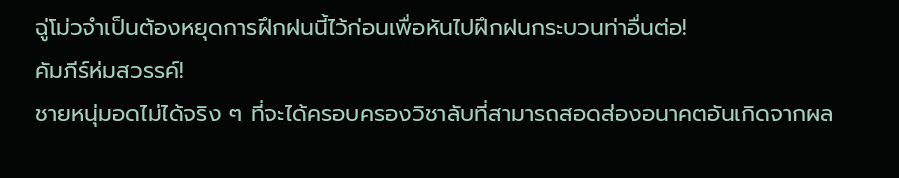ฉู่โม่วจำเป็นต้องหยุดการฝึกฝนนี้ไว้ก่อนเพื่อหันไปฝึกฝนกระบวนท่าอื่นต่อ!
คัมภีร์ห่มสวรรค์!
ชายหนุ่มอดไม่ได้จริง ๆ ที่จะได้ครอบครองวิชาลับที่สามารถสอดส่องอนาคตอันเกิดจากผล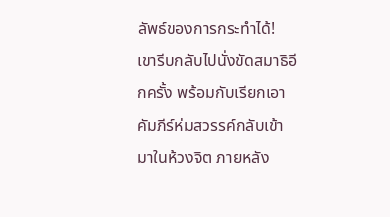ลัพธ์ของการกระทำได้!
เขารีบกลับไปนั่งขัดสมาธิอีกครั้ง พร้อมกับเรียกเอาคัมภีร์ห่มสวรรค์กลับเข้ามาในห้วงจิต ภายหลัง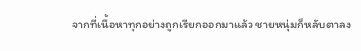จากที่เนื้อหาทุกอย่างถูกเรียกออกมาแล้ว ชายหนุ่มก็หลับตาลง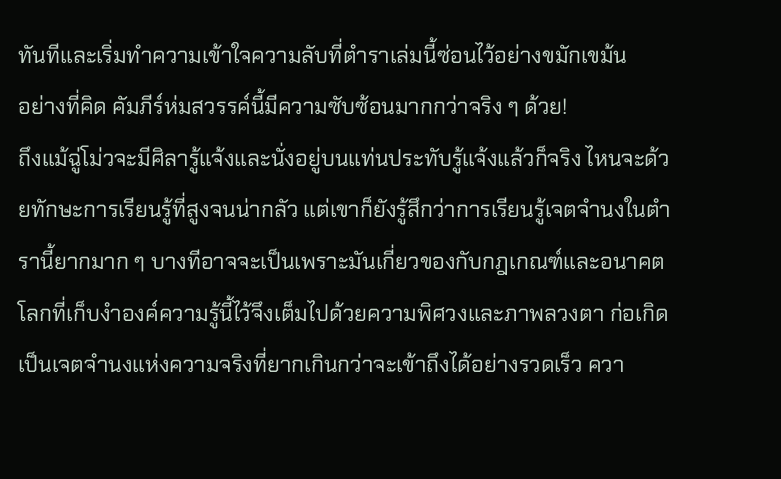ทันทีและเริ่มทำความเข้าใจความลับที่ตำราเล่มนี้ซ่อนไว้อย่างขมักเขม้น
อย่างที่คิด คัมภีร์ห่มสวรรค์นี้มีความซับซ้อนมากกว่าจริง ๆ ด้วย!
ถึงแม้ฉู่โม่วจะมีศิลารู้แจ้งและนั่งอยู่บนแท่นประทับรู้แจ้งแล้วก็จริง ไหนจะด้วยทักษะการเรียนรู้ที่สูงจนน่ากลัว แต่เขาก็ยังรู้สึกว่าการเรียนรู้เจตจำนงในตำรานี้ยากมาก ๆ บางทีอาจจะเป็นเพราะมันเกี่ยวของกับกฎเกณฑ์และอนาคต โลกที่เก็บงำองค์ความรู้นี้ไว้จึงเต็มไปด้วยความพิศวงและภาพลวงตา ก่อเกิดเป็นเจตจำนงแห่งความจริงที่ยากเกินกว่าจะเข้าถึงได้อย่างรวดเร็ว ควา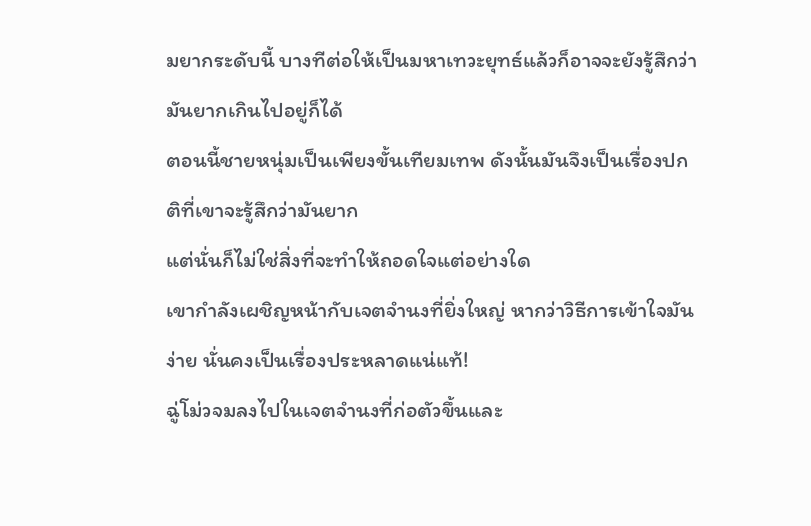มยากระดับนี้ บางทีต่อให้เป็นมหาเทวะยุทธ์แล้วก็อาจจะยังรู้สึกว่ามันยากเกินไปอยู่ก็ได้
ตอนนี้ชายหนุ่มเป็นเพียงขั้นเทียมเทพ ดังนั้นมันจึงเป็นเรื่องปกติที่เขาจะรู้สึกว่ามันยาก
แต่นั่นก็ไม่ใช่สิ่งที่จะทำให้ถอดใจแต่อย่างใด
เขากำลังเผชิญหน้ากับเจตจำนงที่ยิ่งใหญ่ หากว่าวิธีการเข้าใจมันง่าย นั่นคงเป็นเรื่องประหลาดแน่แท้!
ฉู่โม่วจมลงไปในเจตจำนงที่ก่อตัวขึ้นและ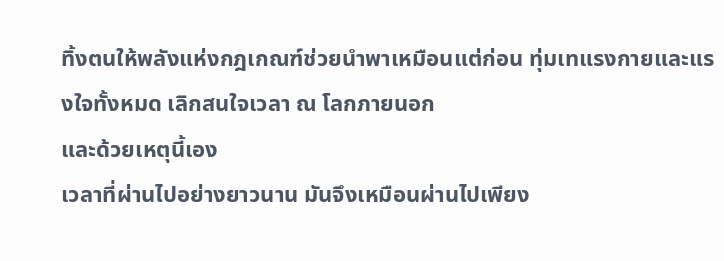ทิ้งตนให้พลังแห่งกฎเกณฑ์ช่วยนำพาเหมือนแต่ก่อน ทุ่มเทแรงกายและแรงใจทั้งหมด เลิกสนใจเวลา ณ โลกภายนอก
และด้วยเหตุนี้เอง
เวลาที่ผ่านไปอย่างยาวนาน มันจึงเหมือนผ่านไปเพียง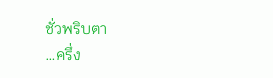ชั่วพริบตา
…ครึ่ง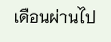เดือนผ่านไป